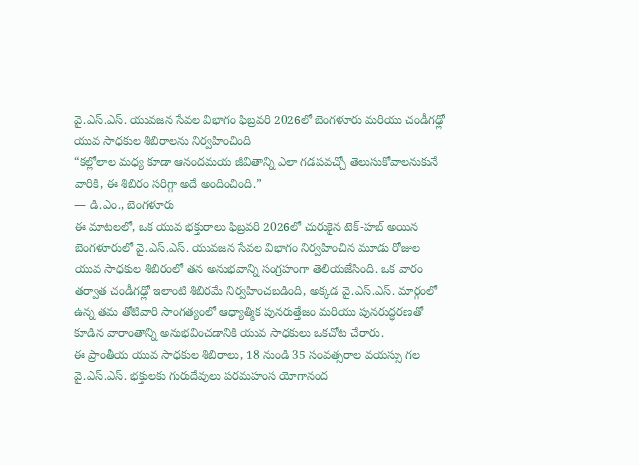వై.ఎస్.ఎస్. యువజన సేవల విభాగం ఫిబ్రవరి 2026లో బెంగళూరు మరియు చండీగఢ్లో యువ సాధకుల శిబిరాలను నిర్వహించింది
“కల్లోలాల మధ్య కూడా ఆనందమయ జీవితాన్ని ఎలా గడపవచ్చో తెలుసుకోవాలనుకునే వారికి, ఈ శిబిరం సరిగ్గా అదే అందించింది.”
— డి.ఎం., బెంగళూరు
ఈ మాటలలో, ఒక యువ భక్తురాలు ఫిబ్రవరి 2026లో చురుకైన టెక్-హబ్ అయిన బెంగళూరులో వై.ఎస్.ఎస్. యువజన సేవల విభాగం నిర్వహించిన మూడు రోజుల యువ సాధకుల శిబిరంలో తన అనుభవాన్ని సంగ్రహంగా తెలియజేసింది. ఒక వారం తర్వాత చండీగఢ్లో ఇలాంటి శిబిరమే నిర్వహించబడింది, అక్కడ వై.ఎస్.ఎస్. మార్గంలో ఉన్న తమ తోటివారి సాంగత్యంలో ఆధ్యాత్మిక పునరుత్తేజం మరియు పునరుద్ధరణతో కూడిన వారాంతాన్ని అనుభవించడానికి యువ సాధకులు ఒకచోట చేరారు.
ఈ ప్రాంతీయ యువ సాధకుల శిబిరాలు, 18 నుండి 35 సంవత్సరాల వయస్సు గల వై.ఎస్.ఎస్. భక్తులకు గురుదేవులు పరమహంస యోగానంద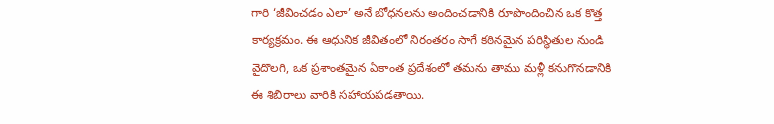గారి ‘జీవించడం ఎలా’ అనే బోధనలను అందించడానికి రూపొందించిన ఒక కొత్త కార్యక్రమం. ఈ ఆధునిక జీవితంలో నిరంతరం సాగే కఠినమైన పరిస్థితుల నుండి వైదొలగి, ఒక ప్రశాంతమైన ఏకాంత ప్రదేశంలో తమను తాము మళ్లీ కనుగొనడానికి ఈ శిబిరాలు వారికి సహాయపడతాయి.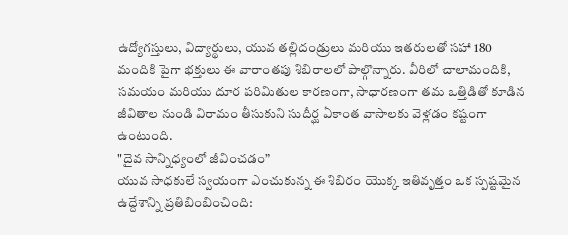ఉద్యోగస్తులు, విద్యార్థులు, యువ తల్లిదండ్రులు మరియు ఇతరులతో సహా 180 మందికి పైగా భక్తులు ఈ వారాంతపు శిబిరాలలో పాల్గొన్నారు. వీరిలో చాలామందికి, సమయం మరియు దూర పరిమితుల కారణంగా, సాధారణంగా తమ ఒత్తిడితో కూడిన జీవితాల నుండి విరామం తీసుకుని సుదీర్ఘ ఏకాంత వాసాలకు వెళ్లడం కష్టంగా ఉంటుంది.
"దైవ సాన్నిధ్యంలో జీవించడం”
యువ సాధకులే స్వయంగా ఎంచుకున్న ఈ శిబిరం యొక్క ఇతివృత్తం ఒక స్పష్టమైన ఉద్దేశాన్ని ప్రతిబింబించింది: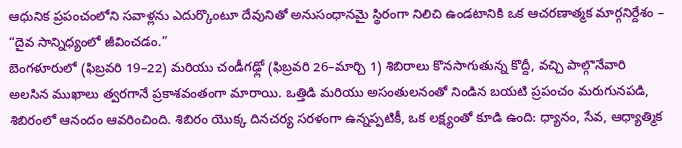ఆధునిక ప్రపంచంలోని సవాళ్లను ఎదుర్కొంటూ దేవునితో అనుసంధానమై స్థిరంగా నిలిచి ఉండటానికి ఒక ఆచరణాత్మక మార్గనిర్దేశం – “దైవ సాన్నిధ్యంలో జీవించడం.”
బెంగళూరులో (ఫిబ్రవరి 19–22) మరియు చండీగఢ్లో (ఫిబ్రవరి 26–మార్చి 1) శిబిరాలు కొనసాగుతున్న కొద్దీ, వచ్చి పాల్గొనేవారి అలసిన ముఖాలు త్వరగానే ప్రకాశవంతంగా మారాయి. ఒత్తిడి మరియు అసంతులనంతో నిండిన బయటి ప్రపంచం మరుగునపడి, శిబిరంలో ఆనందం ఆవరించింది. శిబిరం యొక్క దినచర్య సరళంగా ఉన్నప్పటికీ, ఒక లక్ష్యంతో కూడి ఉంది: ధ్యానం, సేవ, ఆధ్యాత్మిక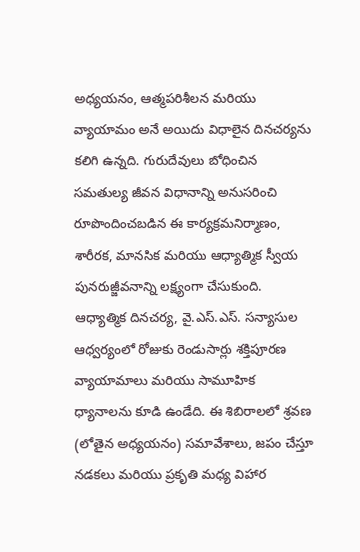అధ్యయనం, ఆత్మపరిశీలన మరియు వ్యాయామం అనే అయిదు విధాలైన దినచర్యను కలిగి ఉన్నది. గురుదేవులు బోధించిన సమతుల్య జీవన విధానాన్ని అనుసరించి రూపొందించబడిన ఈ కార్యక్రమనిర్మాణం, శారీరక, మానసిక మరియు ఆధ్యాత్మిక స్వీయ పునరుజ్జీవనాన్ని లక్ష్యంగా చేసుకుంది.
ఆధ్యాత్మిక దినచర్య, వై.ఎస్.ఎస్. సన్యాసుల ఆధ్వర్యంలో రోజుకు రెండుసార్లు శక్తిపూరణ వ్యాయామాలు మరియు సామూహిక ధ్యానాలను కూడి ఉండేది. ఈ శిబిరాలలో శ్రవణ (లోతైన అధ్యయనం) సమావేశాలు, జపం చేస్తూ నడకలు మరియు ప్రకృతి మధ్య విహార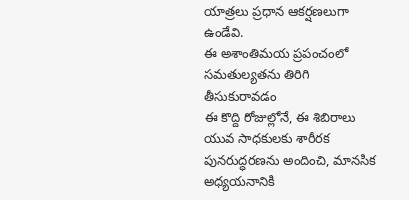యాత్రలు ప్రధాన ఆకర్షణలుగా ఉండేవి.
ఈ అశాంతిమయ ప్రపంచంలో సమతుల్యతను తిరిగి తీసుకురావడం
ఈ కొద్ది రోజుల్లోనే, ఈ శిబిరాలు యువ సాధకులకు శారీరక పునరుద్ధరణను అందించి, మానసిక అధ్యయనానికి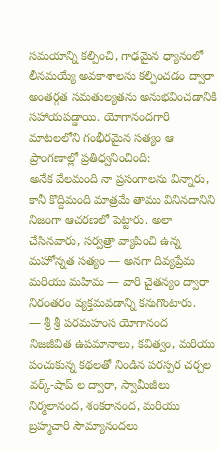సమయాన్ని కల్పించి, గాఢమైన ధ్యానంలో లీనమయ్యే అవకాశాలను కల్పించడం ద్వారా అంతర్గత సమతుల్యతను అనుభవించడానికి సహాయపడ్డాయి. యోగానందగారి మాటలలోని గంభీరమైన సత్యం ఆ ప్రాంగణాల్లో ప్రతిధ్వనించింది:
అనేక వేలమంది నా ప్రసంగాలను విన్నారు, కానీ కొద్దిమంది మాత్రమే తాము వినినదానిని నిజంగా ఆచరణలో పెట్టారు. అలా చేసినవారు, సర్వత్రా వ్యాపించి ఉన్న మహోన్నత సత్యం — అనగా దివ్యప్రేమ మరియు మహిమ — వారి చైతన్యం ద్వారా నిరంతరం వ్యక్తమవడాన్ని కనుగొంటారు.
— శ్రీ శ్రీ పరమహంస యోగానంద
నిజజీవిత ఉపమానాలు, కవిత్వం, మరియు పంచుకున్న కథలతో నిండిన పరస్పర చర్చల వర్క్-షాప్ ల ద్వారా, స్వామీజీలు నిర్మలానంద, శంకరానంద, మరియు బ్రహ్మచారి సౌమ్యానందలు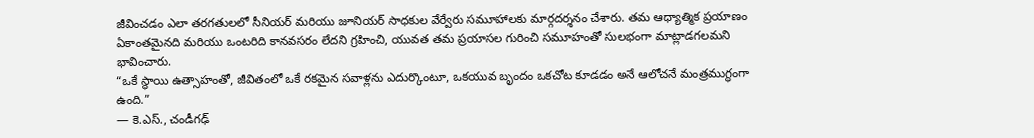జీవించడం ఎలా తరగతులలో సీనియర్ మరియు జూనియర్ సాధకుల వేర్వేరు సమూహాలకు మార్గదర్శనం చేశారు. తమ ఆధ్యాత్మిక ప్రయాణం ఏకాంతమైనది మరియు ఒంటరిది కానవసరం లేదని గ్రహించి, యువత తమ ప్రయాసల గురించి సమూహంతో సులభంగా మాట్లాడగలమని భావించారు.
“ఒకే స్థాయి ఉత్సాహంతో, జీవితంలో ఒకే రకమైన సవాళ్లను ఎదుర్కొంటూ, ఒకయువ బృందం ఒకచోట కూడడం అనే ఆలోచనే మంత్రముగ్ధంగా ఉంది.”
— కె.ఎస్., చండీగఢ్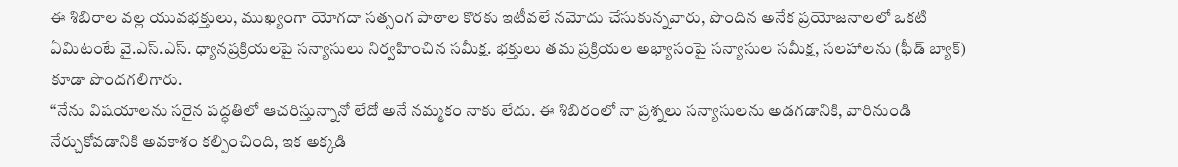ఈ శిబిరాల వల్ల యువభక్తులు, ముఖ్యంగా యోగదా సత్సంగ పాఠాల కొరకు ఇటీవలే నమోదు చేసుకున్నవారు, పొందిన అనేక ప్రయోజనాలలో ఒకటి ఏమిటంటే వై.ఎస్.ఎస్. ధ్యానప్రక్రియలపై సన్యాసులు నిర్వహించిన సమీక్ష. భక్తులు తమ ప్రక్రియల అభ్యాసంపై సన్యాసుల సమీక్ష, సలహాలను (ఫీడ్ బ్యాక్) కూడా పొందగలిగారు.
“నేను విషయాలను సరైన పద్ధతిలో ఆచరిస్తున్నానో లేదో అనే నమ్మకం నాకు లేదు. ఈ శిబిరంలో నా ప్రశ్నలు సన్యాసులను అడగడానికి, వారినుండి నేర్చుకోవడానికి అవకాశం కల్పించింది, ఇక అక్కడి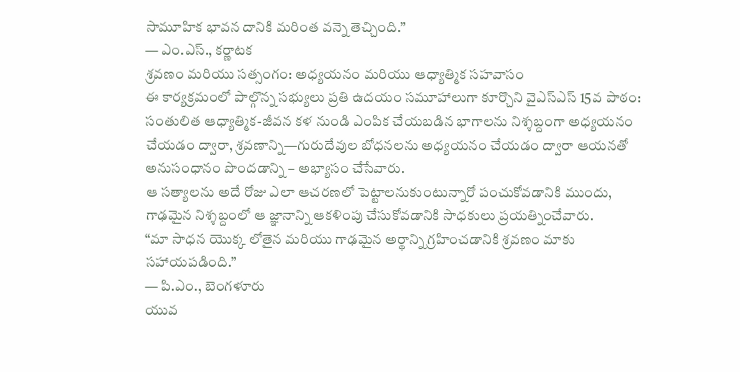సామూహిక భావన దానికి మరింత వన్నె తెచ్చింది.”
— ఎం.ఎస్., కర్ణాటక
శ్రవణం మరియు సత్సంగం: అధ్యయనం మరియు ఆధ్యాత్మిక సహవాసం
ఈ కార్యక్రమంలో పాల్గొన్న సభ్యులు ప్రతి ఉదయం సమూహాలుగా కూర్చొని వైఎస్ఎస్ 15వ పాఠం: సంతులిత ఆధ్యాత్మిక-జీవన కళ నుండి ఎంపిక చేయబడిన భాగాలను నిశ్శబ్దంగా అధ్యయనం చేయడం ద్వారా, శ్రవణాన్ని—గురుదేవుల బోధనలను అధ్యయనం చేయడం ద్వారా ఆయనతో అనుసంధానం పొందడాన్ని – అభ్యాసం చేసేవారు.
ఆ సత్యాలను అదే రోజు ఎలా ఆచరణలో పెట్టాలనుకుంటున్నారో పంచుకోవడానికి ముందు, గాఢమైన నిశ్శబ్దంలో ఆ జ్ఞానాన్ని ఆకళింపు చేసుకోవడానికి సాధకులు ప్రయత్నించేవారు.
“మా సాధన యొక్క లోతైన మరియు గాఢమైన అర్థాన్ని గ్రహించడానికి శ్రవణం మాకు సహాయపడింది.”
— పి.ఎం., బెంగళూరు
యువ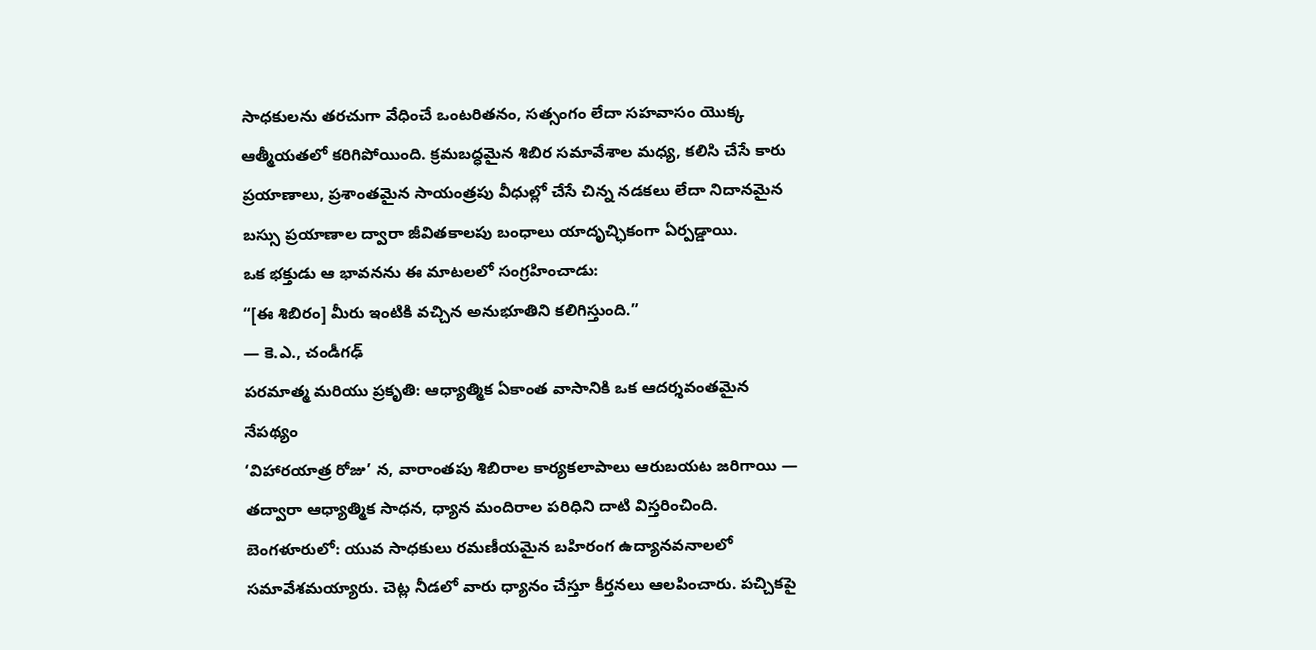సాధకులను తరచుగా వేధించే ఒంటరితనం, సత్సంగం లేదా సహవాసం యొక్క ఆత్మీయతలో కరిగిపోయింది. క్రమబద్ధమైన శిబిర సమావేశాల మధ్య, కలిసి చేసే కారు ప్రయాణాలు, ప్రశాంతమైన సాయంత్రపు వీధుల్లో చేసే చిన్న నడకలు లేదా నిదానమైన బస్సు ప్రయాణాల ద్వారా జీవితకాలపు బంధాలు యాదృచ్ఛికంగా ఏర్పడ్డాయి.
ఒక భక్తుడు ఆ భావనను ఈ మాటలలో సంగ్రహించాడు:
“[ఈ శిబిరం] మీరు ఇంటికి వచ్చిన అనుభూతిని కలిగిస్తుంది.”
— కె.ఎ., చండీగఢ్
పరమాత్మ మరియు ప్రకృతి: ఆధ్యాత్మిక ఏకాంత వాసానికి ఒక ఆదర్శవంతమైన నేపథ్యం
‘విహారయాత్ర రోజు’ న, వారాంతపు శిబిరాల కార్యకలాపాలు ఆరుబయట జరిగాయి — తద్వారా ఆధ్యాత్మిక సాధన, ధ్యాన మందిరాల పరిధిని దాటి విస్తరించింది.
బెంగళూరులో: యువ సాధకులు రమణీయమైన బహిరంగ ఉద్యానవనాలలో సమావేశమయ్యారు. చెట్ల నీడలో వారు ధ్యానం చేస్తూ కీర్తనలు ఆలపించారు. పచ్చికపై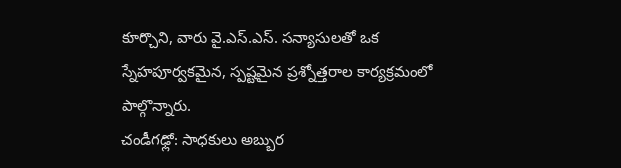కూర్చొని, వారు వై.ఎస్.ఎస్. సన్యాసులతో ఒక స్నేహపూర్వకమైన, స్పష్టమైన ప్రశ్నోత్తరాల కార్యక్రమంలో పాల్గొన్నారు.
చండీగఢ్లో: సాధకులు అబ్బుర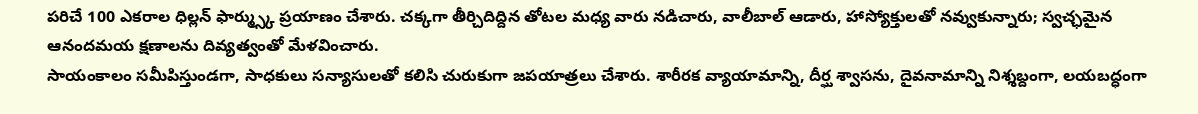పరిచే 100 ఎకరాల ధిల్లన్ ఫార్మ్స్కు ప్రయాణం చేశారు. చక్కగా తీర్చిదిద్దిన తోటల మధ్య వారు నడిచారు, వాలీబాల్ ఆడారు, హాస్యోక్తులతో నవ్వుకున్నారు; స్వచ్ఛమైన ఆనందమయ క్షణాలను దివ్యత్వంతో మేళవించారు.
సాయంకాలం సమీపిస్తుండగా, సాధకులు సన్యాసులతో కలిసి చురుకుగా జపయాత్రలు చేశారు. శారీరక వ్యాయామాన్ని, దీర్ఘ శ్వాసను, దైవనామాన్ని నిశ్శబ్దంగా, లయబద్ధంగా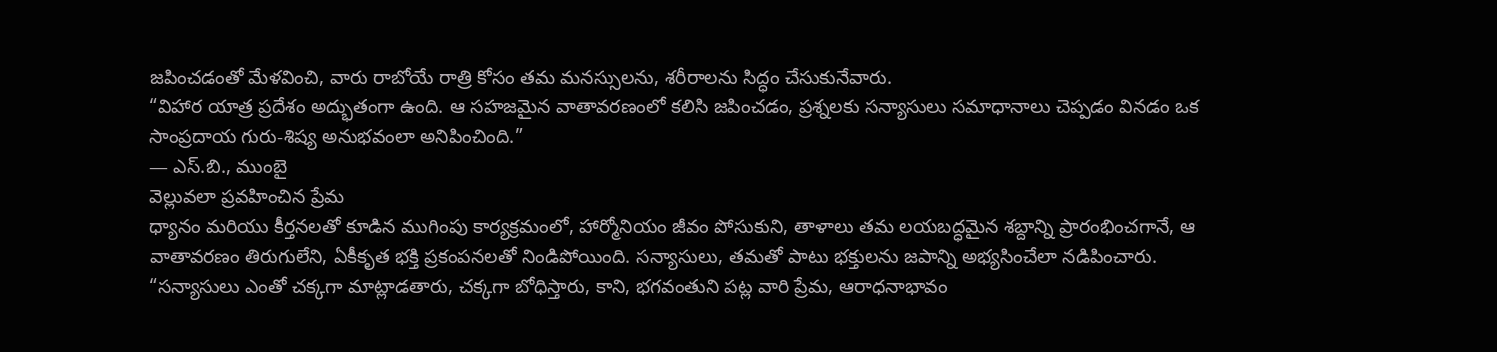జపించడంతో మేళవించి, వారు రాబోయే రాత్రి కోసం తమ మనస్సులను, శరీరాలను సిద్ధం చేసుకునేవారు.
“విహార యాత్ర ప్రదేశం అద్భుతంగా ఉంది. ఆ సహజమైన వాతావరణంలో కలిసి జపించడం, ప్రశ్నలకు సన్యాసులు సమాధానాలు చెప్పడం వినడం ఒక సాంప్రదాయ గురు-శిష్య అనుభవంలా అనిపించింది.”
— ఎస్.బి., ముంబై
వెల్లువలా ప్రవహించిన ప్రేమ
ధ్యానం మరియు కీర్తనలతో కూడిన ముగింపు కార్యక్రమంలో, హార్మోనియం జీవం పోసుకుని, తాళాలు తమ లయబద్ధమైన శబ్దాన్ని ప్రారంభించగానే, ఆ వాతావరణం తిరుగులేని, ఏకీకృత భక్తి ప్రకంపనలతో నిండిపోయింది. సన్యాసులు, తమతో పాటు భక్తులను జపాన్ని అభ్యసించేలా నడిపించారు.
“సన్యాసులు ఎంతో చక్కగా మాట్లాడతారు, చక్కగా బోధిస్తారు, కాని, భగవంతుని పట్ల వారి ప్రేమ, ఆరాధనాభావం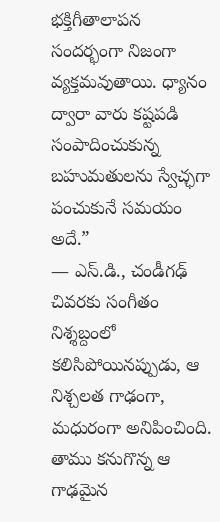భక్తిగీతాలాపన సందర్భంగా నిజంగా వ్యక్తమవుతాయి. ధ్యానం ద్వారా వారు కష్టపడి సంపాదించుకున్న బహుమతులను స్వేచ్ఛగా పంచుకునే సమయం అదే.”
— ఎస్.డి., చండీగఢ్
చివరకు సంగీతం నిశ్శబ్దంలో కలిసిపోయినప్పుడు, ఆ నిశ్చలత గాఢంగా, మధురంగా అనిపించింది. తాము కనుగొన్న ఆ గాఢమైన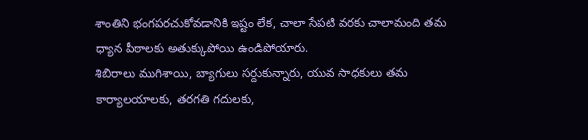శాంతిని భంగపరచుకోవడానికి ఇష్టం లేక, చాలా సేపటి వరకు చాలామంది తమ ధ్యాన పీఠాలకు అతుక్కుపోయి ఉండిపోయారు.
శిబిరాలు ముగిశాయి, బ్యాగులు సర్దుకున్నారు, యువ సాధకులు తమ కార్యాలయాలకు, తరగతి గదులకు,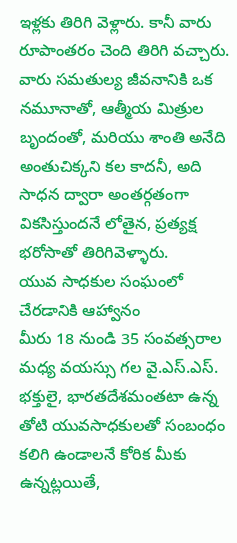ఇళ్లకు తిరిగి వెళ్లారు. కానీ వారు రూపాంతరం చెంది తిరిగి వచ్చారు. వారు సమతుల్య జీవనానికి ఒక నమూనాతో, ఆత్మీయ మిత్రుల బృందంతో, మరియు శాంతి అనేది అంతుచిక్కని కల కాదనీ, అది సాధన ద్వారా అంతర్గతంగా వికసిస్తుందనే లోతైన, ప్రత్యక్ష భరోసాతో తిరిగివెళ్ళారు.
యువ సాధకుల సంఘంలో చేరడానికి ఆహ్వానం
మీరు 18 నుండి 35 సంవత్సరాల మధ్య వయస్సు గల వై.ఎస్.ఎస్. భక్తులై, భారతదేశమంతటా ఉన్న తోటి యువసాధకులతో సంబంధం కలిగి ఉండాలనే కోరిక మీకు ఉన్నట్లయితే,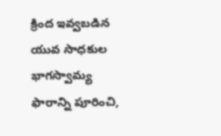క్రింద ఇవ్వబడిన యువ సాధకుల భాగస్వామ్య ఫారాన్ని పూరించి,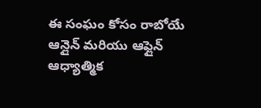ఈ సంఘం కోసం రాబోయే ఆన్లైన్ మరియు ఆఫ్లైన్ ఆధ్యాత్మిక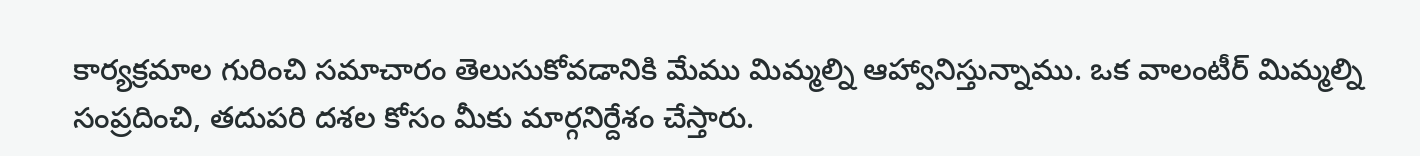కార్యక్రమాల గురించి సమాచారం తెలుసుకోవడానికి మేము మిమ్మల్ని ఆహ్వానిస్తున్నాము. ఒక వాలంటీర్ మిమ్మల్ని సంప్రదించి, తదుపరి దశల కోసం మీకు మార్గనిర్దేశం చేస్తారు.